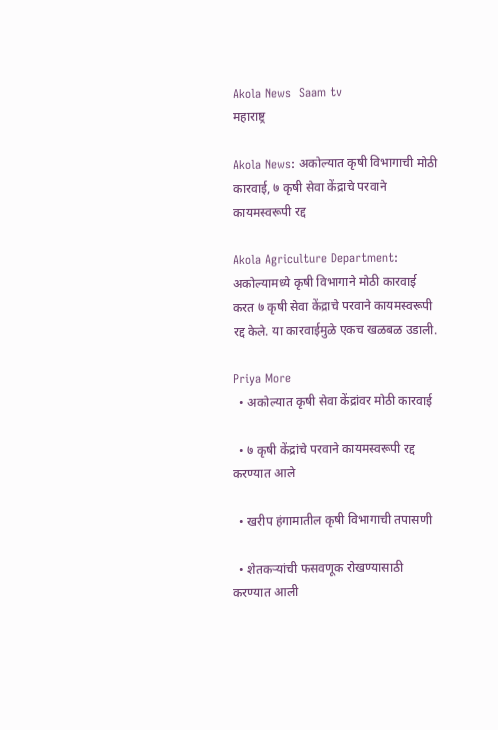Akola News  Saam tv
महाराष्ट्र

Akola News: अकोल्यात कृषी विभागाची मोठी कारवाई, ७ कृषी सेवा केंद्राचे परवाने कायमस्वरूपी रद्द

Akola Agriculture Department: अकोल्यामध्ये कृषी विभागाने मोठी कारवाई करत ७ कृषी सेवा केंद्राचे परवाने कायमस्वरूपी रद्द केले. या कारवाईमुळे एकच खळबळ उडाली.

Priya More
  • अकोल्यात कृषी सेवा केंद्रांवर मोठी कारवाई

  • ७ कृषी केंद्रांचे परवाने कायमस्वरूपी रद्द करण्यात आले

  • खरीप हंगामातील कृषी विभागाची तपासणी

  • शेतकऱ्यांची फसवणूक रोखण्यासाठी करण्यात आली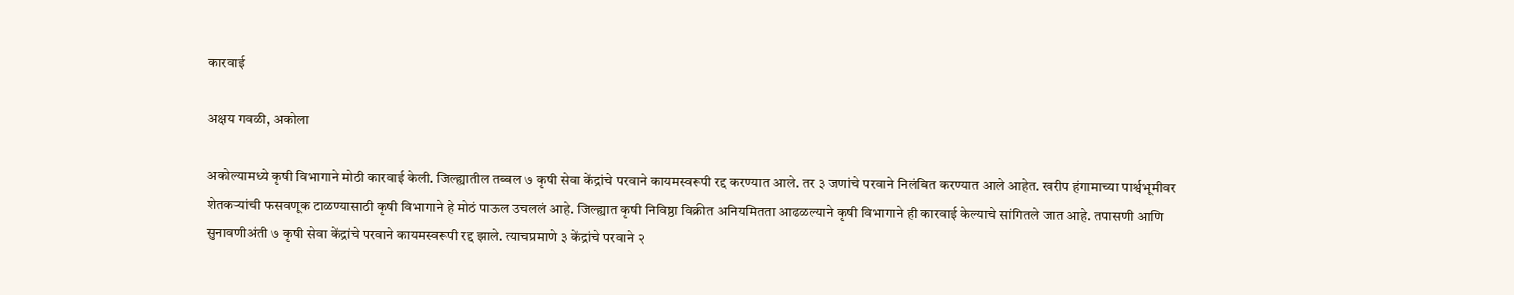कारवाई

अक्षय गवळी, अकोला

अकोल्यामध्ये कृषी विभागाने मोठी कारवाई केली. जिल्ह्यातील तब्बल ७ कृषी सेवा केंद्रांचे परवाने कायमस्वरूपी रद्द करण्यात आले. तर ३ जणांचे परवाने निलंबित करण्यात आले आहेत. खरीप हंगामाच्या पार्श्वभूमीवर शेतकऱ्यांची फसवणूक टाळण्यासाठी कृषी विभागाने हे मोठं पाऊल उचललं आहे. जिल्ह्यात कृषी निविष्ठा विक्रीत अनियमितता आढळल्याने कृषी विभागाने ही कारवाई केल्याचे सांगितले जात आहे. तपासणी आणि सुनावणीअंती ७ कृषी सेवा केंद्रांचे परवाने कायमस्वरूपी रद्द झाले. त्याचप्रमाणे ३ केंद्रांचे परवाने २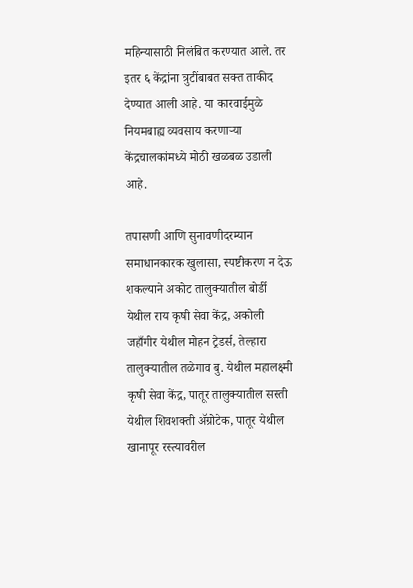महिन्यासाठी निलंबित करण्यात आले. तर इतर ६ केंद्रांना त्रुटींबाबत सक्त ताकीद देण्यात आली आहे. या कारवाईमुळे नियमबाह्य व्यवसाय करणाऱ्या केंद्रचालकांमध्ये मोठी खळबळ उडाली आहे.

तपासणी आणि सुनावणीदरम्यान समाधानकारक खुलासा, स्पष्टीकरण न देऊ शकल्याने अकोट तालुक्यातील बोर्डी येथील राय कृषी सेवा केंद्र, अकोली जहाँगीर येथील मोहन ट्रेडर्स, तेल्हारा तालुक्यातील तळेगाव बु. येथील महालक्ष्मी कृषी सेवा केंद्र, पातूर तालुक्यातील सस्ती येथील शिवशक्ती ॲग्रोटेक, पातूर येथील खानापूर रस्त्यावरील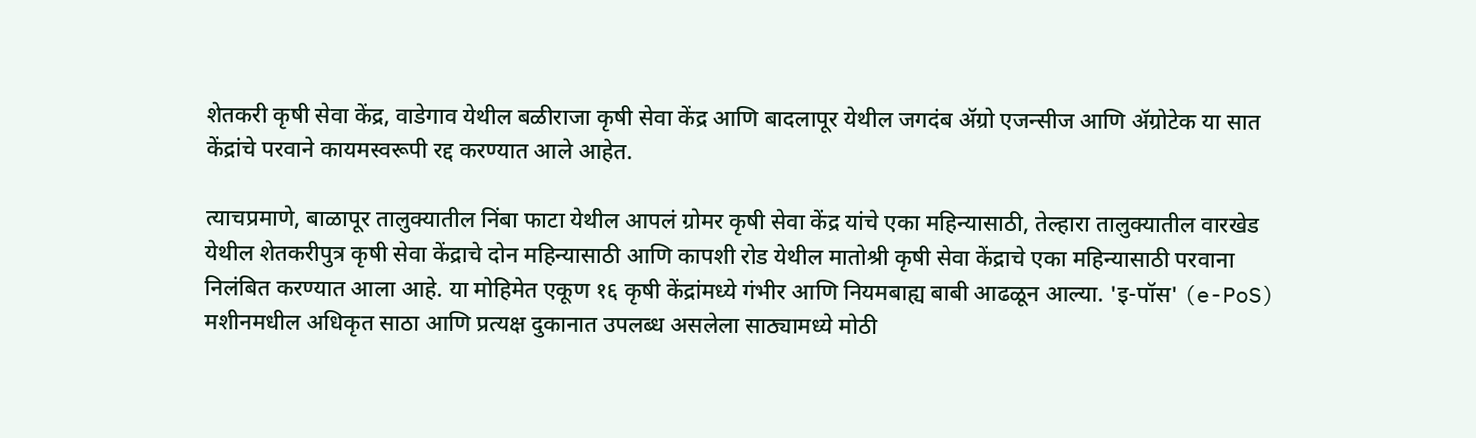शेतकरी कृषी सेवा केंद्र, वाडेगाव येथील बळीराजा कृषी सेवा केंद्र आणि बादलापूर येथील जगदंब ॲग्रो एजन्सीज आणि ॲग्रोटेक या सात केंद्रांचे परवाने कायमस्वरूपी रद्द करण्यात आले आहेत.

त्याचप्रमाणे, बाळापूर तालुक्यातील निंबा फाटा येथील आपलं ग्रोमर कृषी सेवा केंद्र यांचे एका महिन्यासाठी, तेल्हारा तालुक्यातील वारखेड येथील शेतकरीपुत्र कृषी सेवा केंद्राचे दोन महिन्यासाठी आणि कापशी रोड येथील मातोश्री कृषी सेवा केंद्राचे एका महिन्यासाठी परवाना निलंबित करण्यात आला आहे. या मोहिमेत एकूण १६ कृषी केंद्रांमध्ये गंभीर आणि नियमबाह्य बाबी आढळून आल्या. 'इ-पॉस' (e-PoS) मशीनमधील अधिकृत साठा आणि प्रत्यक्ष दुकानात उपलब्ध असलेला साठ्यामध्ये मोठी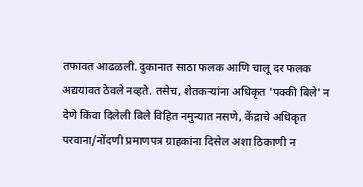तफावत आढळली. दुकानात साठा फलक आणि चालू दर फलक अद्ययावत ठेवले नव्हते. तसेच, शेतकऱ्यांना अधिकृत 'पक्की बिले' न देणे किंवा दिलेली बिले विहित नमुन्यात नसणे, केंद्राचे अधिकृत परवाना/नोंदणी प्रमाणपत्र ग्राहकांना दिसेल अशा ठिकाणी न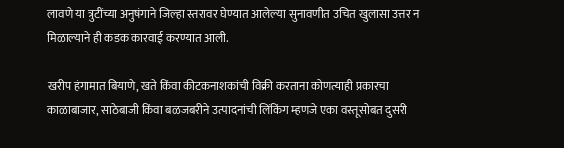लावणे या त्रुटींच्या अनुषंगाने जिल्हा स्तरावर घेण्यात आलेल्या सुनावणीत उचित खुलासा उत्तर न मिळाल्याने ही कडक कारवाई करण्यात आली.

खरीप हंगामात बियाणे, खते किंवा कीटकनाशकांची विक्री करताना कोणत्याही प्रकारचा काळाबाजार, साठेबाजी किंवा बळजबरीने उत्पादनांची लिंकिंग म्हणजे एका वस्तूसोबत दुसरी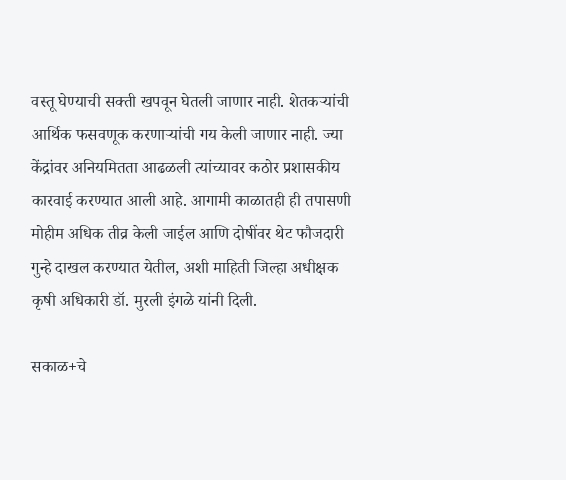वस्तू घेण्याची सक्ती खपवून घेतली जाणार नाही. शेतकऱ्यांची आर्थिक फसवणूक करणाऱ्यांची गय केली जाणार नाही. ज्या केंद्रांवर अनियमितता आढळली त्यांच्यावर कठोर प्रशासकीय कारवाई करण्यात आली आहे. आगामी काळातही ही तपासणी मोहीम अधिक तीव्र केली जाईल आणि दोषींवर थेट फौजदारी गुन्हे दाखल करण्यात येतील, अशी माहिती जिल्हा अधीक्षक कृषी अधिकारी डॉ. मुरली इंगळे यांनी दिली.

सकाळ+चे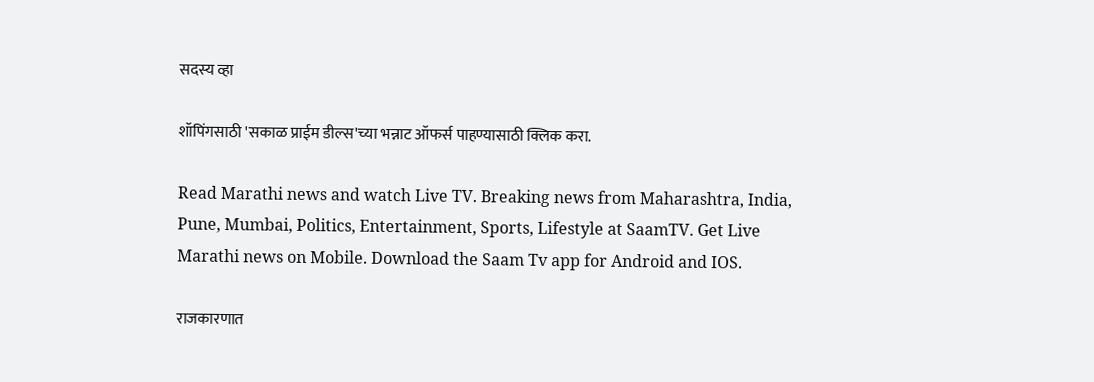सदस्य व्हा

शॉपिंगसाठी 'सकाळ प्राईम डील्स'च्या भन्नाट ऑफर्स पाहण्यासाठी क्लिक करा.

Read Marathi news and watch Live TV. Breaking news from Maharashtra, India, Pune, Mumbai, Politics, Entertainment, Sports, Lifestyle at SaamTV. Get Live Marathi news on Mobile. Download the Saam Tv app for Android and IOS.

राजकारणात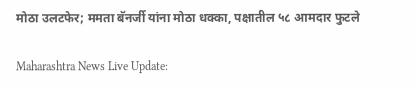मोठा उलटफेर; ममता बॅनर्जी यांना मोठा धक्का, पक्षातील ५८ आमदार फुटले

Maharashtra News Live Update: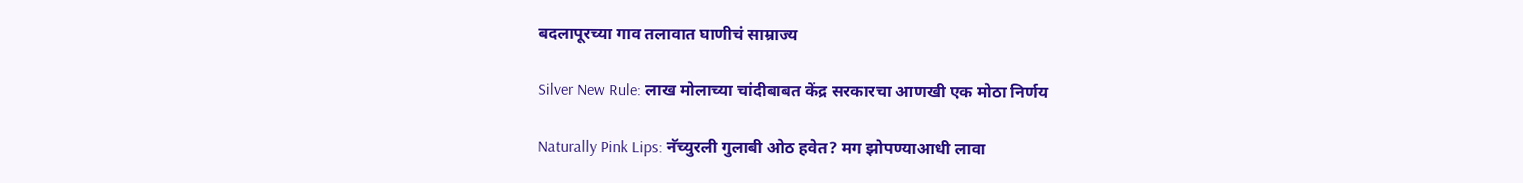बदलापूरच्या गाव तलावात घाणीचं साम्राज्य

Silver New Rule: लाख मोलाच्या चांदीबाबत केंद्र सरकारचा आणखी एक मोठा निर्णय

Naturally Pink Lips: नॅच्युरली गुलाबी ओठ हवेत? मग झोपण्याआधी लावा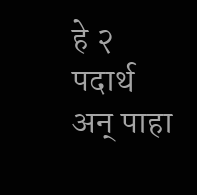हे २ पदार्थ अन् पाहा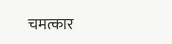चमत्कार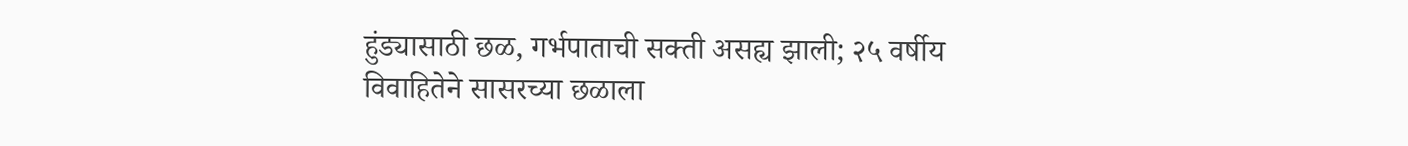हुंड्यासाठी छळ, गर्भपाताची सक्ती असह्य झाली; २५ वर्षीय विवाहितेने सासरच्या छळाला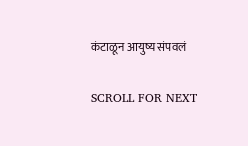कंटाळून आयुष्य संपवलं

SCROLL FOR NEXT